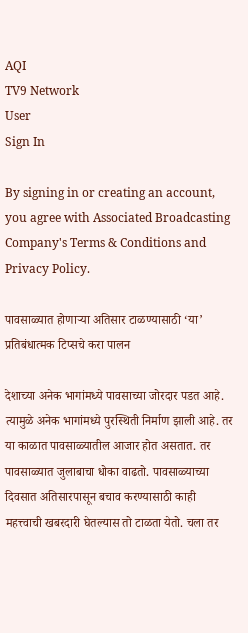AQI
TV9 Network
User
Sign In

By signing in or creating an account, you agree with Associated Broadcasting Company's Terms & Conditions and Privacy Policy.

पावसाळ्यात होणाऱ्या अतिसार टाळण्यासाठी ‘या’ प्रतिबंधात्मक टिप्सचे करा पालन

देशाच्या अनेक भागांमध्ये पावसाच्या जोरदार पडत आहे. त्यामुळे अनेक भागांमध्ये पुरस्थिती निर्माण झाली आहे. तर या काळात पावसाळ्यातील आजार होत असतात. तर पावसाळ्यात जुलाबाचा धोका वाढतो. पावसाळ्याच्या दिवसात अतिसारपासून बचाव करण्यासाठी काही महत्त्वाची खबरदारी घेतल्यास तो टाळता येतो. चला तर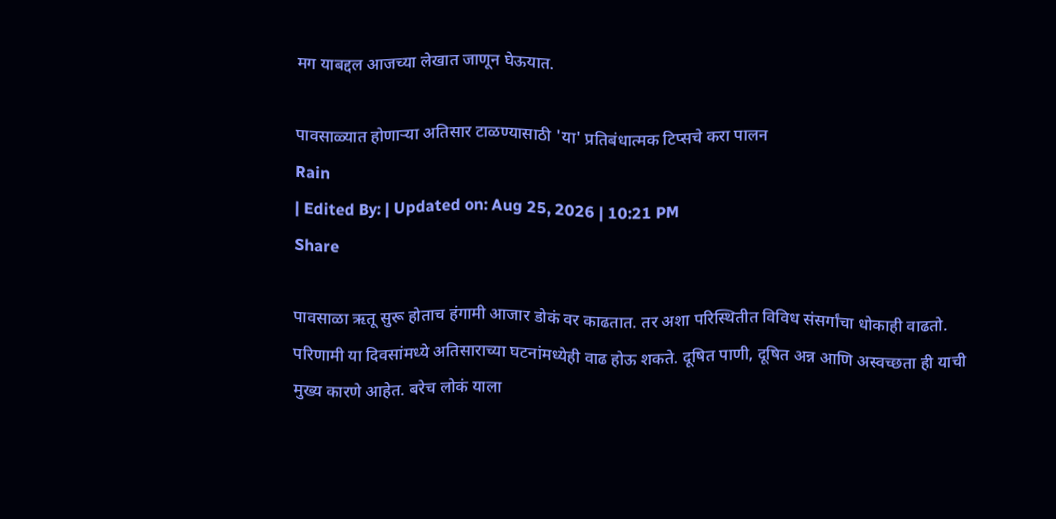मग याबद्दल आजच्या लेखात जाणून घेऊयात.

पावसाळ्यात होणाऱ्या अतिसार टाळण्यासाठी 'या' प्रतिबंधात्मक टिप्सचे करा पालन
Rain
| Edited By: | Updated on: Aug 25, 2026 | 10:21 PM
Share

पावसाळा ऋतू सुरू होताच हंगामी आजार डोकं वर काढतात. तर अशा परिस्थितीत विविध संसर्गांचा धोकाही वाढतो. परिणामी या दिवसांमध्ये अतिसाराच्या घटनांमध्येही वाढ होऊ शकते. दूषित पाणी, दूषित अन्न आणि अस्वच्छता ही याची मुख्य कारणे आहेत. बरेच लोकं याला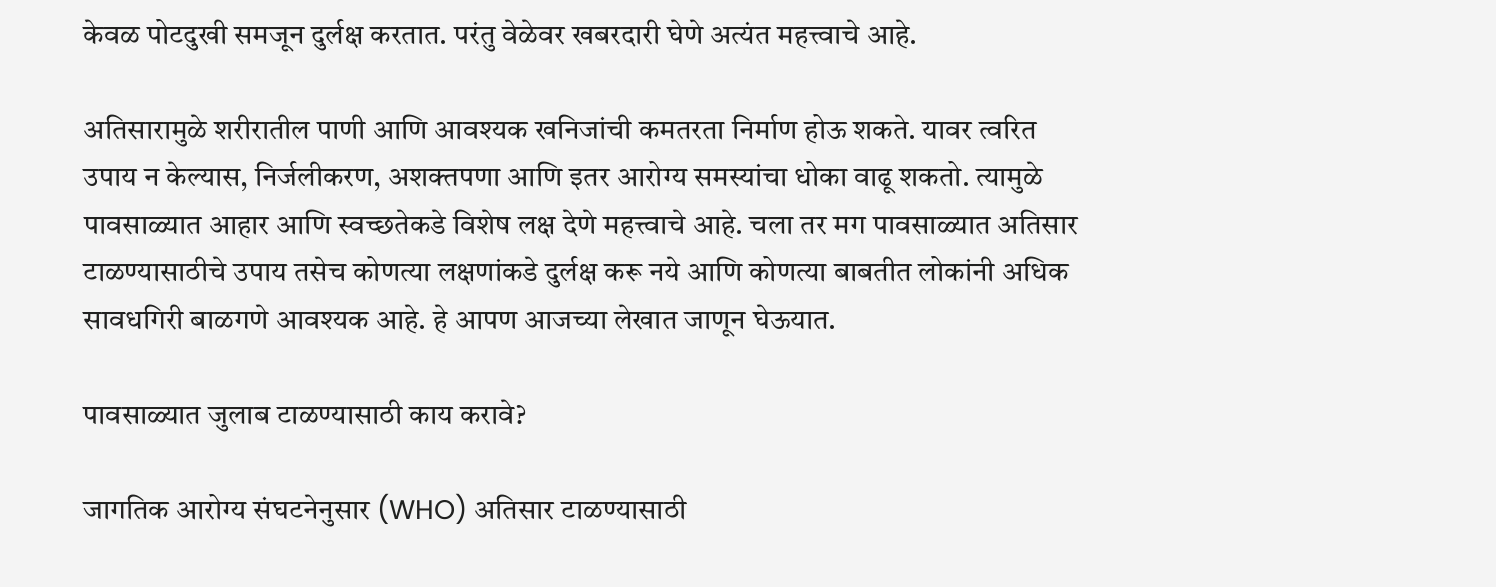केवळ पोटदुखी समजून दुर्लक्ष करतात. परंतु वेळेवर खबरदारी घेणे अत्यंत महत्त्वाचे आहे.

अतिसारामुळे शरीरातील पाणी आणि आवश्यक खनिजांची कमतरता निर्माण होऊ शकते. यावर त्वरित उपाय न केल्यास, निर्जलीकरण, अशक्तपणा आणि इतर आरोग्य समस्यांचा धोका वाढू शकतो. त्यामुळे पावसाळ्यात आहार आणि स्वच्छतेकडे विशेष लक्ष देणे महत्त्वाचे आहे. चला तर मग पावसाळ्यात अतिसार टाळण्यासाठीचे उपाय तसेच कोणत्या लक्षणांकडे दुर्लक्ष करू नये आणि कोणत्या बाबतीत लोकांनी अधिक सावधगिरी बाळगणे आवश्यक आहे. हे आपण आजच्या लेखात जाणून घेऊयात.

पावसाळ्यात जुलाब टाळण्यासाठी काय करावे?

जागतिक आरोग्य संघटनेनुसार (WHO) अतिसार टाळण्यासाठी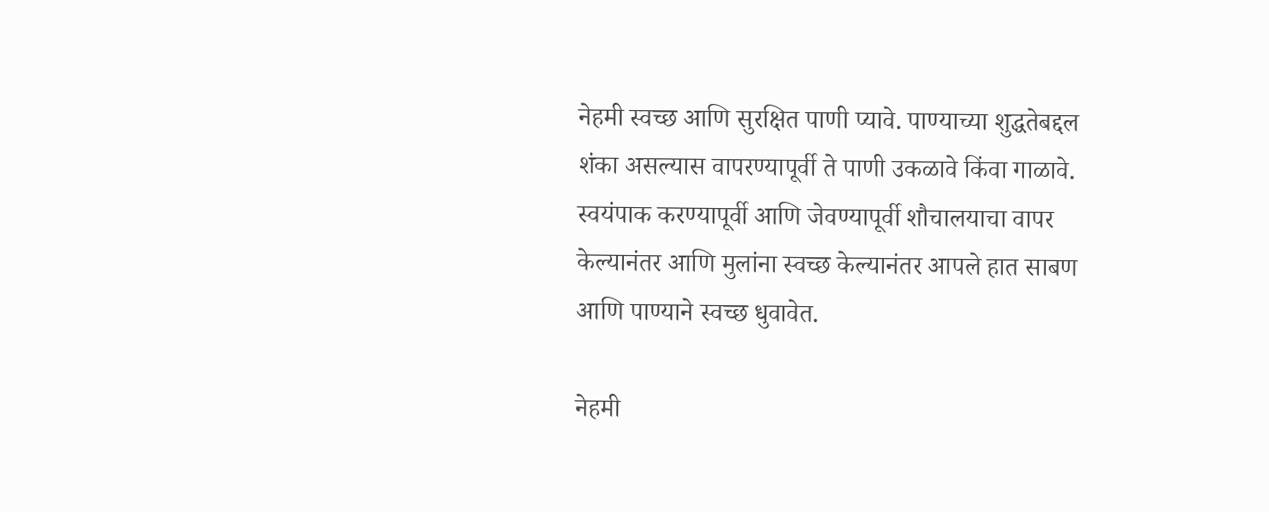नेहमी स्वच्छ आणि सुरक्षित पाणी प्यावे. पाण्याच्या शुद्धतेबद्दल शंका असल्यास वापरण्यापूर्वी ते पाणी उकळावे किंवा गाळावे. स्वयंपाक करण्यापूर्वी आणि जेवण्यापूर्वी शौचालयाचा वापर केल्यानंतर आणि मुलांना स्वच्छ केल्यानंतर आपले हात साबण आणि पाण्याने स्वच्छ धुवावेत.

नेहमी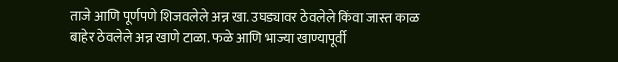ताजे आणि पूर्णपणे शिजवलेले अन्न खा. उघड्यावर ठेवलेले किंवा जास्त काळ बाहेर ठेवलेले अन्न खाणे टाळा. फळे आणि भाज्या खाण्यापूर्वी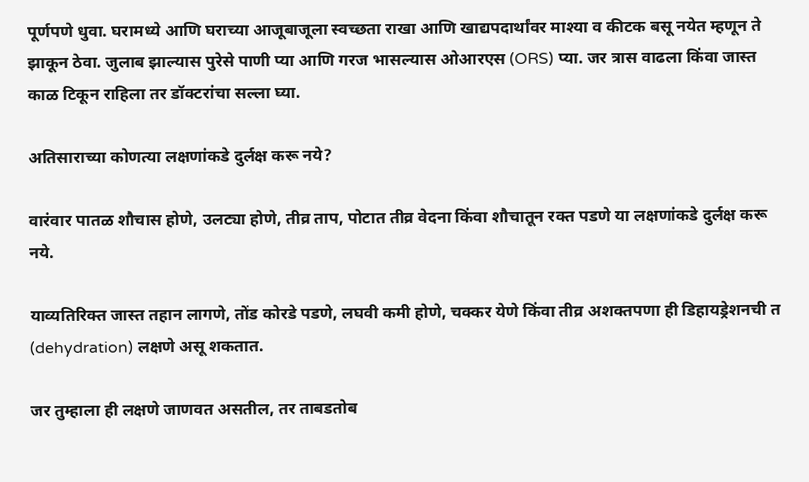पूर्णपणे धुवा. घरामध्ये आणि घराच्या आजूबाजूला स्वच्छता राखा आणि खाद्यपदार्थांवर माश्या व कीटक बसू नयेत म्हणून ते झाकून ठेवा. जुलाब झाल्यास पुरेसे पाणी प्या आणि गरज भासल्यास ओआरएस (ORS) प्या. जर त्रास वाढला किंवा जास्त काळ टिकून राहिला तर डॉक्टरांचा सल्ला घ्या.

अतिसाराच्या कोणत्या लक्षणांकडे दुर्लक्ष करू नये?

वारंवार पातळ शौचास होणे, उलट्या होणे, तीव्र ताप, पोटात तीव्र वेदना किंवा शौचातून रक्त पडणे या लक्षणांकडे दुर्लक्ष करू नये.

याव्यतिरिक्त जास्त तहान लागणे, तोंड कोरडे पडणे, लघवी कमी होणे, चक्कर येणे किंवा तीव्र अशक्तपणा ही डिहायड्रेशनची त (dehydration) लक्षणे असू शकतात.

जर तुम्हाला ही लक्षणे जाणवत असतील, तर ताबडतोब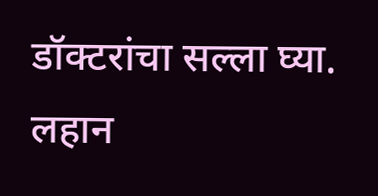डॉक्टरांचा सल्ला घ्या. लहान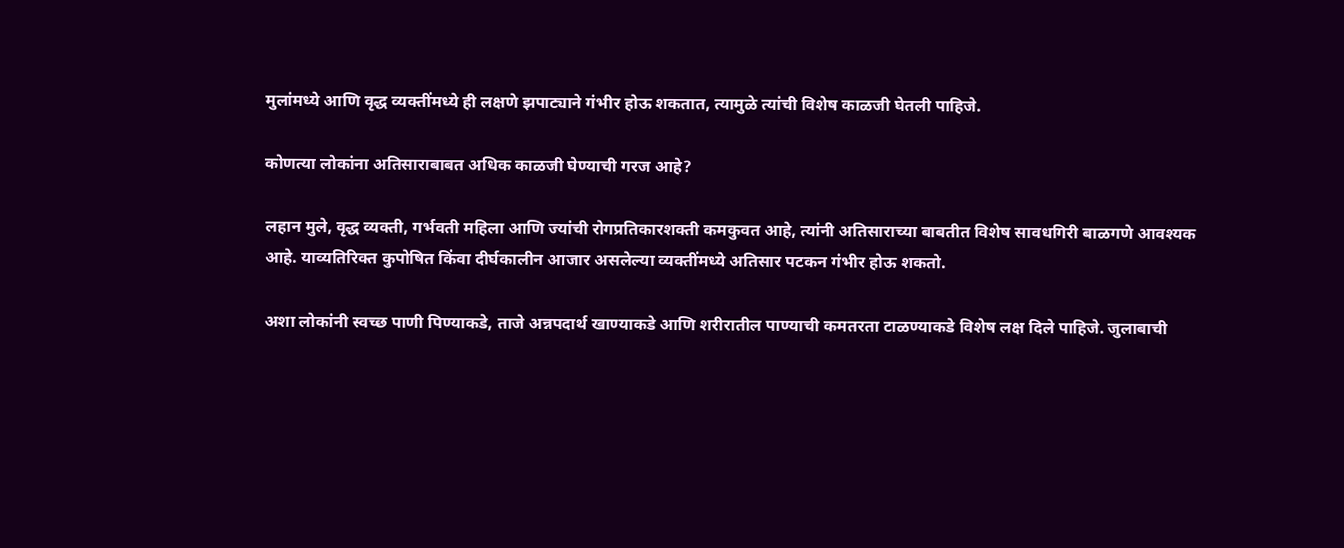मुलांमध्ये आणि वृद्ध व्यक्तींमध्ये ही लक्षणे झपाट्याने गंभीर होऊ शकतात, त्यामुळे त्यांची विशेष काळजी घेतली पाहिजे.

कोणत्या लोकांना अतिसाराबाबत अधिक काळजी घेण्याची गरज आहे?

लहान मुले, वृद्ध व्यक्ती, गर्भवती महिला आणि ज्यांची रोगप्रतिकारशक्ती कमकुवत आहे, त्यांनी अतिसाराच्या बाबतीत विशेष सावधगिरी बाळगणे आवश्यक आहे. याव्यतिरिक्त कुपोषित किंवा दीर्घकालीन आजार असलेल्या व्यक्तींमध्ये अतिसार पटकन गंभीर होऊ शकतो.

अशा लोकांनी स्वच्छ पाणी पिण्याकडे, ताजे अन्नपदार्थ खाण्याकडे आणि शरीरातील पाण्याची कमतरता टाळण्याकडे विशेष लक्ष दिले पाहिजे. जुलाबाची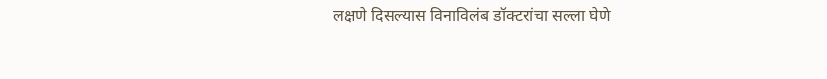लक्षणे दिसल्यास विनाविलंब डॉक्टरांचा सल्ला घेणे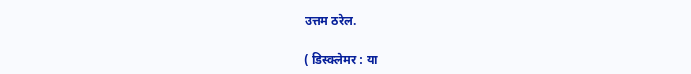उत्तम ठरेल.

( डिस्क्लेमर : या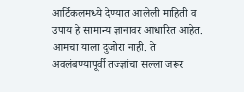आर्टिकलमध्ये देण्यात आलेली माहिती व उपाय हे सामान्य ज्ञानावर आधारित आहेत. आमचा याला दुजोरा नाही. ते अवलंबण्यापूर्वी तज्ज्ञांचा सल्ला जरूर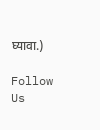घ्यावा.)

Follow Us